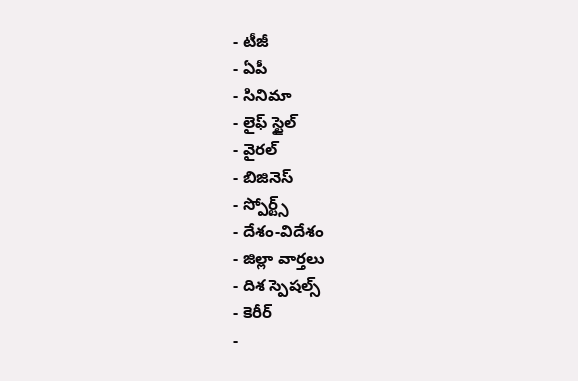- టీజీ
- ఏపీ
- సినిమా
- లైఫ్ స్టైల్
- వైరల్
- బిజినెస్
- స్పోర్ట్స్
- దేశం-విదేశం
- జిల్లా వార్తలు
- దిశ స్పెషల్స్
- కెరీర్
-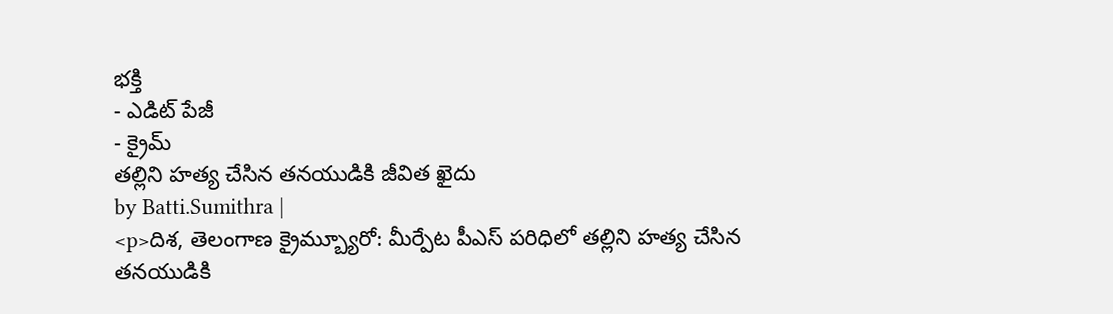భక్తి
- ఎడిట్ పేజీ
- క్రైమ్
తల్లిని హత్య చేసిన తనయుడికి జీవిత ఖైదు
by Batti.Sumithra |
<p>దిశ, తెలంగాణ క్రైమ్బ్యూరో: మీర్పేట పీఎస్ పరిధిలో తల్లిని హత్య చేసిన తనయుడికి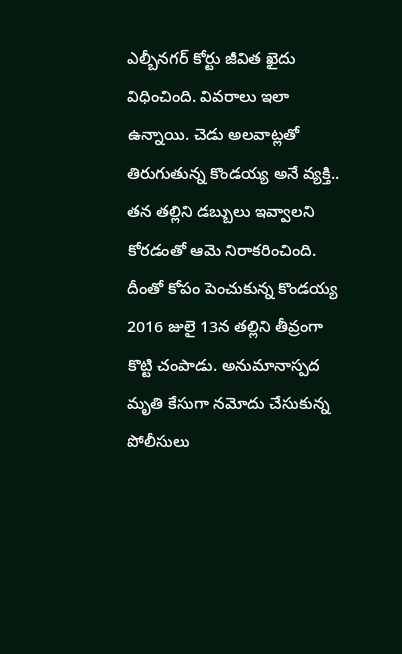ఎల్బీనగర్ కోర్టు జీవిత ఖైదు విధించింది. వివరాలు ఇలా ఉన్నాయి. చెడు అలవాట్లతో తిరుగుతున్న కొండయ్య అనే వ్యక్తి.. తన తల్లిని డబ్బులు ఇవ్వాలని కోరడంతో ఆమె నిరాకరించింది. దీంతో కోపం పెంచుకున్న కొండయ్య 2016 జులై 13న తల్లిని తీవ్రంగా కొట్టి చంపాడు. అనుమానాస్పద మృతి కేసుగా నమోదు చేసుకున్న పోలీసులు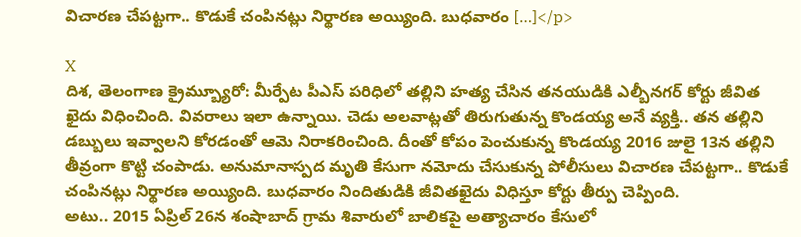విచారణ చేపట్టగా.. కొడుకే చంపినట్లు నిర్థారణ అయ్యింది. బుధవారం […]</p>

X
దిశ, తెలంగాణ క్రైమ్బ్యూరో: మీర్పేట పీఎస్ పరిధిలో తల్లిని హత్య చేసిన తనయుడికి ఎల్బీనగర్ కోర్టు జీవిత ఖైదు విధించింది. వివరాలు ఇలా ఉన్నాయి. చెడు అలవాట్లతో తిరుగుతున్న కొండయ్య అనే వ్యక్తి.. తన తల్లిని డబ్బులు ఇవ్వాలని కోరడంతో ఆమె నిరాకరించింది. దీంతో కోపం పెంచుకున్న కొండయ్య 2016 జులై 13న తల్లిని తీవ్రంగా కొట్టి చంపాడు. అనుమానాస్పద మృతి కేసుగా నమోదు చేసుకున్న పోలీసులు విచారణ చేపట్టగా.. కొడుకే చంపినట్లు నిర్థారణ అయ్యింది. బుధవారం నిందితుడికి జీవితఖైదు విధిస్తూ కోర్టు తీర్పు చెప్పింది.
అటు.. 2015 ఏప్రిల్ 26న శంషాబాద్ గ్రామ శివారులో బాలికపై అత్యాచారం కేసులో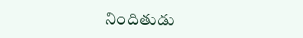నిందితుడు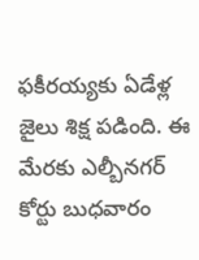ఫకీరయ్యకు ఏడేళ్ల జైలు శిక్ష పడింది. ఈ మేరకు ఎల్బీనగర్ కోర్టు బుధవారం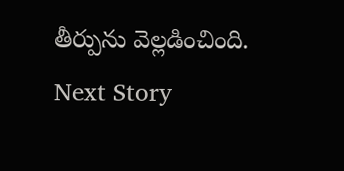తీర్పును వెల్లడించింది.
Next Story